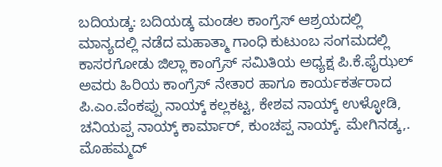ಬದಿಯಡ್ಕ: ಬದಿಯಡ್ಕ ಮಂಡಲ ಕಾಂಗ್ರೆಸ್ ಆಶ್ರಯದಲ್ಲಿ ಮಾನ್ಯದಲ್ಲಿ ನಡೆದ ಮಹಾತ್ಮಾ ಗಾಂಧಿ ಕುಟುಂಬ ಸಂಗಮದಲ್ಲಿ ಕಾಸರಗೋಡು ಜಿಲ್ಲಾ ಕಾಂಗ್ರೆಸ್ ಸಮಿತಿಯ ಅಧ್ಯಕ್ಷ ಪಿ.ಕೆ.ಫೈಝಲ್ ಅವರು ಹಿರಿಯ ಕಾಂಗ್ರೆಸ್ ನೇತಾರ ಹಾಗೂ ಕಾರ್ಯಕರ್ತರಾದ ಪಿ.ಎಂ.ವೆಂಕಪ್ಪು ನಾಯ್ಕ್ ಕಲ್ಲಕಟ್ಟ, ಕೇಶವ ನಾಯ್ಕ್ ಉಳ್ಳೋಡಿ, ಚನಿಯಪ್ಪ ನಾಯ್ಕ್ ಕಾರ್ಮಾರ್, ಕುಂಚಪ್ಪ ನಾಯ್ಕ್. ಮೇಗಿನಡ್ಕ,. ಮೊಹಮ್ಮದ್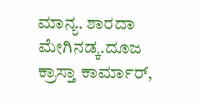ಮಾನ್ಯ. ಶಾರದಾ ಮೇಗಿನಡ್ಕ.ದೂಜ ಕ್ರಾಸ್ತಾ ಕಾರ್ಮಾರ್,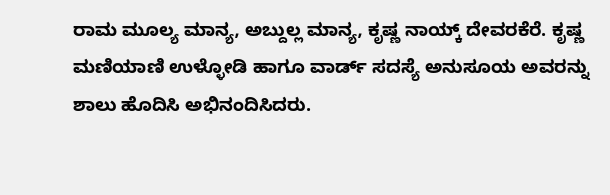ರಾಮ ಮೂಲ್ಯ ಮಾನ್ಯ, ಅಬ್ದುಲ್ಲ ಮಾನ್ಯ, ಕೃಷ್ಣ ನಾಯ್ಕ್ ದೇವರಕೆರೆ. ಕೃಷ್ಣ ಮಣಿಯಾಣಿ ಉಳ್ಳೋಡಿ ಹಾಗೂ ವಾರ್ಡ್ ಸದಸ್ಯೆ ಅನುಸೂಯ ಅವರನ್ನು ಶಾಲು ಹೊದಿಸಿ ಅಭಿನಂದಿಸಿದರು.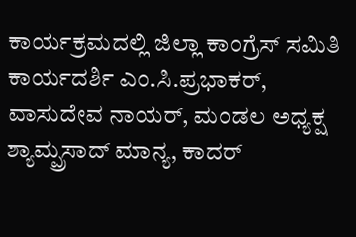ಕಾರ್ಯಕ್ರಮದಲ್ಲಿ ಜಿಲ್ಲಾ ಕಾಂಗ್ರೆಸ್ ಸಮಿತಿ ಕಾರ್ಯದರ್ಶಿ ಎಂ.ಸಿ.ಪ್ರಭಾಕರ್, ವಾಸುದೇವ ನಾಯರ್, ಮಂಡಲ ಅಧ್ಯಕ್ಷ ಶ್ಯಾಮ್ಪ್ರಸಾದ್ ಮಾನ್ಯ, ಕಾದರ್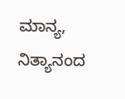ಮಾನ್ಯ, ನಿತ್ಯಾನಂದ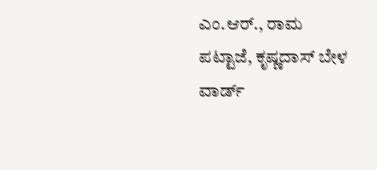ಎಂ.ಆರ್., ರಾಮ ಪಟ್ಟಾಜೆ, ಕೃಷ್ಣದಾಸ್ ಬೇಳ ವಾರ್ಡ್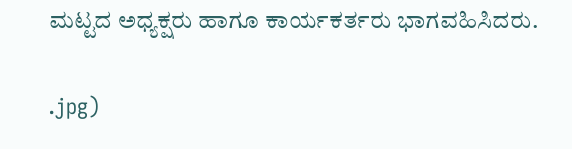ಮಟ್ಟದ ಅಧ್ಯಕ್ಷರು ಹಾಗೂ ಕಾರ್ಯಕರ್ತರು ಭಾಗವಹಿಸಿದರು.

.jpg)